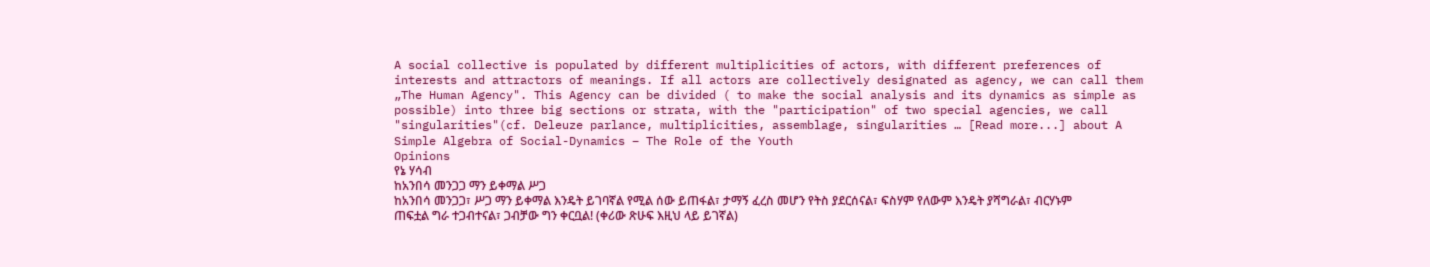A social collective is populated by different multiplicities of actors, with different preferences of interests and attractors of meanings. If all actors are collectively designated as agency, we can call them „The Human Agency". This Agency can be divided ( to make the social analysis and its dynamics as simple as possible) into three big sections or strata, with the "participation" of two special agencies, we call "singularities"(cf. Deleuze parlance, multiplicities, assemblage, singularities … [Read more...] about A Simple Algebra of Social-Dynamics – The Role of the Youth
Opinions
የኔ ሃሳብ
ከአንበሳ መንጋጋ ማን ይቀማል ሥጋ
ከአንበሳ መንጋጋ፣ ሥጋ ማን ይቀማል እንዴት ይገባኛል የሚል ሰው ይጠፋል፣ ታማኝ ፈረስ መሆን የትስ ያደርሰናል፣ ፍስሃም የለውም እንዴት ያሻግራል፣ ብርሃኑም ጠፍቷል ግራ ተጋብተናል፣ ጋብቻው ግን ቀርቧል! (ቀሪው ጽሁፍ እዚህ ላይ ይገኛል)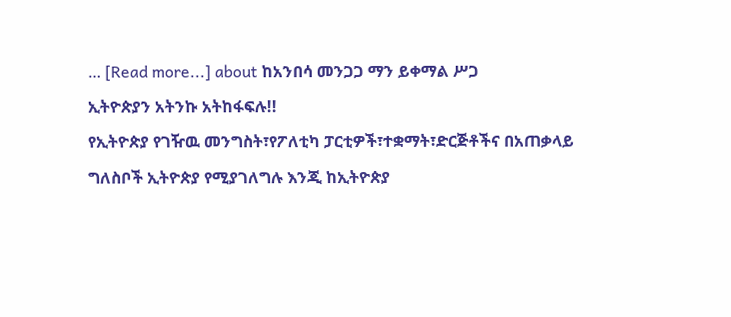… [Read more...] about ከአንበሳ መንጋጋ ማን ይቀማል ሥጋ
ኢትዮጵያን አትንኩ አትከፋፍሉ!!
የኢትዮጵያ የገዥዉ መንግስት፣የፖለቲካ ፓርቲዎች፣ተቋማት፣ድርጅቶችና በአጠቃላይ ግለስቦች ኢትዮጵያ የሚያገለግሉ እንጂ ከኢትዮጵያ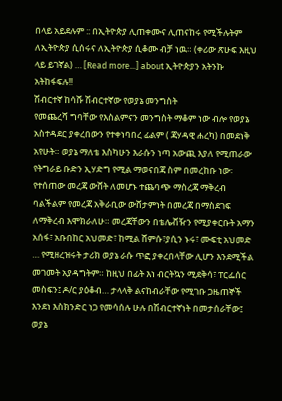በላይ አይደሉም :: በኢትዮጵያ ሊጠቀሙና ሊጠናከሩ የሚችሉትም ለኢትዮጵያ ሲሰሩና ለኢትዮጵያ ሲቆሙ ብቻ ነዉ። (ቀሪው ጽሁፍ እዚህ ላይ ይገኛል) … [Read more...] about ኢትዮጵያን አትንኩ አትከፋፍሉ!!
ሽብርተኛ ከሳሹ ሽብርተኛው የወያኔ መንግስት
የመጨረሻ ግባቸው የእስልምናን መንግስት ማቆም ነው ብሎ የወያኔ አስተዳደር ያቀረበውን የተቀነባበረ ፊልም ( ጃሃዳዊ ሐረካ) በመደነቅ አየሁት። ወያኔ ማለቴ እስካሁን እራሱን ነጣ አውጪ እያለ የሚጠራው የትግራይ ቡድን ኢሃድግ የሚል ማወናበጃ ስም በመረከቡ ነው፡ የተሰጠው መረጃ ውሸት ለመሆኑ ተጨባጭ ማስረጃ ማቅረብ ባልችልም የመረጃ አቅራቢው ውሸታምነት በመረጃ በማስደገፍ ለማቅረብ እሞክራለሁ። መረጃቸውን በቴሌቭዥን የሚያቀርቡት አማን አሰፋ፣ አቡበከር አህመድ፣ ከሚል ሸምሱ፣ያሲን ኑሩ፣ ሙፍቲ አህመድ … የሚዘረዝሩት ታሪክ ወያኔ ራሱ ጥፎ ያቀረበላቸው ሊሆን እንደሚችል መገመት አያዳግትም። ከዚህ በፊት እነ ብርትኳን ሚደቅሳ፣ ፐርፌሰር መስፍን፤ ዶ/ር ያዕቆብ… ታላላቅ ልናከብራቸው የሚገቡ ጋዜጠኞች እንደነ እስክንድር ነጋ የመሳሰሉ ሁሉ በሽብርተኛነት በመታሰራቸው፤ ወያኔ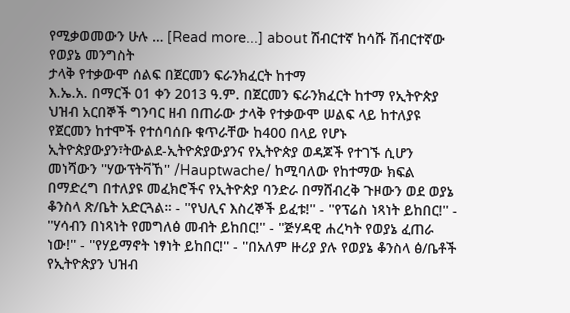የሚቃወመውን ሁሉ … [Read more...] about ሽብርተኛ ከሳሹ ሽብርተኛው የወያኔ መንግስት
ታላቅ የተቃውሞ ሰልፍ በጀርመን ፍራንክፈርት ከተማ
እ.ኤ.አ. በማርች 01 ቀን 2013 ዓ.ም. በጀርመን ፍራንክፈርት ከተማ የኢትዮጵያ ህዝብ አርበኞች ግንባር ዘብ በጠራው ታላቅ የተቃውሞ ሠልፍ ላይ ከተለያዩ የጀርመን ከተሞች የተሰባሰቡ ቁጥራቸው ከ400 በላይ የሆኑ ኢትዮጵያውያን፣ትውልደ-ኢትዮጵያውያንና የኢትዮጵያ ወዳጆች የተገኙ ሲሆን መነሻውን ''ሃውፕትቫኸ'' /Hauptwache/ ከሚባለው የከተማው ክፍል በማድረግ በተለያዩ መፈክሮችና የኢትዮጵያ ባንድራ በማሸብረቅ ጉዞውን ወደ ወያኔ ቆንስላ ጽ/ቤት አድርጓል። - ''የህሊና እስረኞች ይፈቱ!'' - ''የፕሬስ ነጻነት ይከበር!'' - ''ሃሳብን በነጻነት የመግለፅ መብት ይከበር!'' - ''ጅሃዳዊ ሐረካት የወያኔ ፈጠራ ነው!'' - ''የሃይማኖት ነፃነት ይከበር!'' - ''በአለም ዙሪያ ያሉ የወያኔ ቆንስላ ፅ/ቤቶች የኢትዮጵያን ህዝብ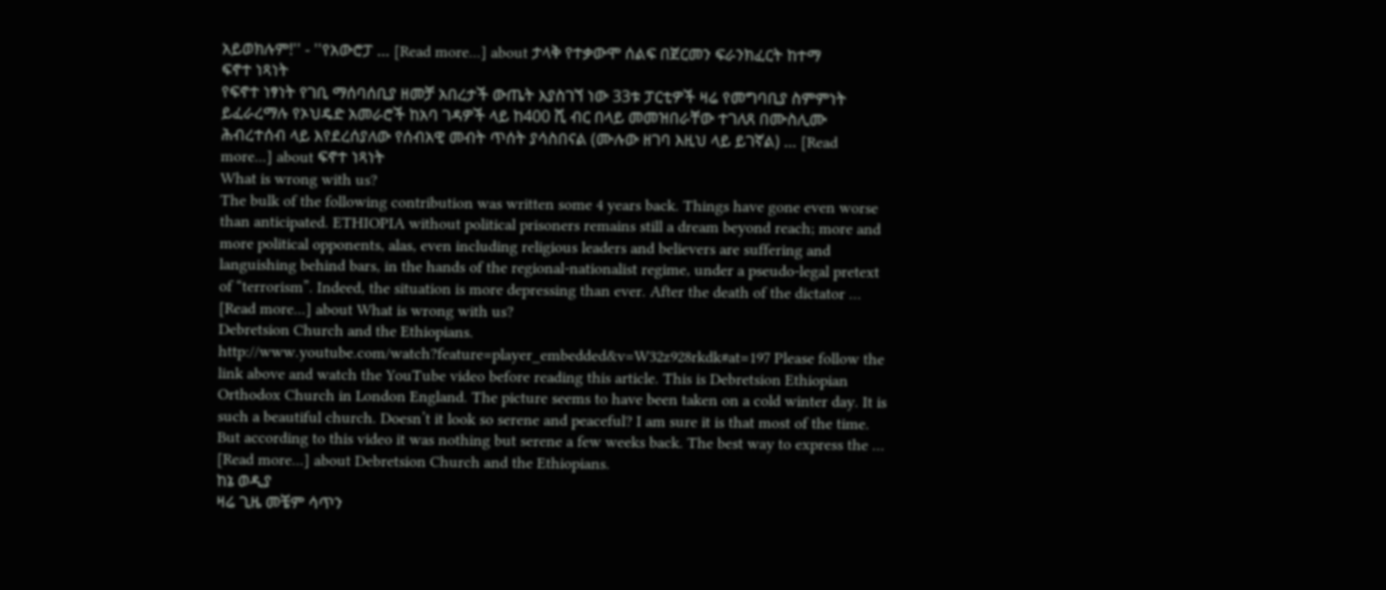አይወክሉም!'' - ''የአውሮፓ … [Read more...] about ታላቅ የተቃውሞ ሰልፍ በጀርመን ፍራንክፈርት ከተማ
ፍኖተ ነጻነት
የፍኖተ ነፃነት የገቢ ማሰባሰቢያ ዘመቻ አበረታች ውጤት እያስገኘ ነው 33ቱ ፓርቲዎች ዛሬ የመግባቢያ ስምምነት ይፈራረማሉ የኦህዴድ አመራሮች ከአባ ገዳዎች ላይ ከ400 ሺ ብር በላይ መመዝበራቸው ተገለጸ በሙስሊሙ ሕብረተሰብ ላይ እየደረሰያለው የሰብአዊ መብት ጥሰት ያሳስበናል (ሙሉው ዘገባ እዚህ ላይ ይገኛል) … [Read more...] about ፍኖተ ነጻነት
What is wrong with us?
The bulk of the following contribution was written some 4 years back. Things have gone even worse than anticipated. ETHIOPIA without political prisoners remains still a dream beyond reach; more and more political opponents, alas, even including religious leaders and believers are suffering and languishing behind bars, in the hands of the regional-nationalist regime, under a pseudo-legal pretext of “terrorism”. Indeed, the situation is more depressing than ever. After the death of the dictator … [Read more...] about What is wrong with us?
Debretsion Church and the Ethiopians.
http://www.youtube.com/watch?feature=player_embedded&v=W32z928rkdk#at=197 Please follow the link above and watch the YouTube video before reading this article. This is Debretsion Ethiopian Orthodox Church in London England. The picture seems to have been taken on a cold winter day. It is such a beautiful church. Doesn’t it look so serene and peaceful? I am sure it is that most of the time. But according to this video it was nothing but serene a few weeks back. The best way to express the … [Read more...] about Debretsion Church and the Ethiopians.
ከኔ ወዲያ
ዛሬ ጊዜ መቼም ሳጥን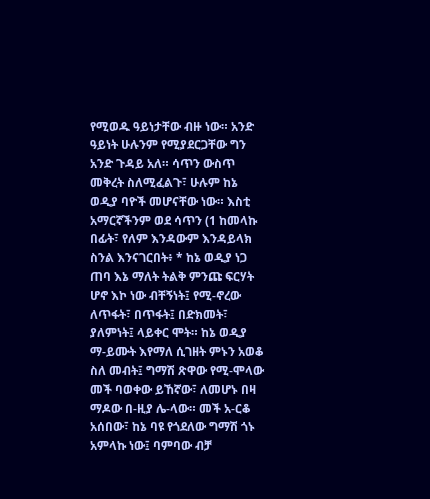የሚወዱ ዓይነታቸው ብዙ ነው። አንድ ዓይነት ሁሉንም የሚያደርጋቸው ግን አንድ ጉዳይ አለ። ሳጥን ውስጥ መቅረት ስለሚፈልጉ፣ ሁሉም ከኔ ወዲያ ባዮች መሆናቸው ነው። እስቲ አማርኛችንም ወደ ሳጥን (1 ከመላኩ በፊት፣ የለም እንዳውም እንዳይላክ ስንል እንናገርበት፥ * ከኔ ወዲያ ነጋ ጠባ እኔ ማለት ትልቅ ምንጩ ፍርሃት ሆኖ እኮ ነው ብቸኝነት፤ የሚ-ኖረው ለጥፋት፣ በጥፋት፤ በድክመት፣ ያለምነት፤ ላይቀር ሞት። ከኔ ወዲያ ማ-ይሙት እየማለ ሲገዘት ምኑን አወቆ ስለ መብት፤ ግማሽ ጽዋው የሚ-ሞላው መች ባወቀው ይኸኛው፣ ለመሆኑ በዛ ማዶው በ-ዚያ ሌ-ላው። መች አ-ርቆ አሰበው፣ ከኔ ባዩ የጎደለው ግማሽ ጎኑ አምላኩ ነው፤ ባምባው ብቻ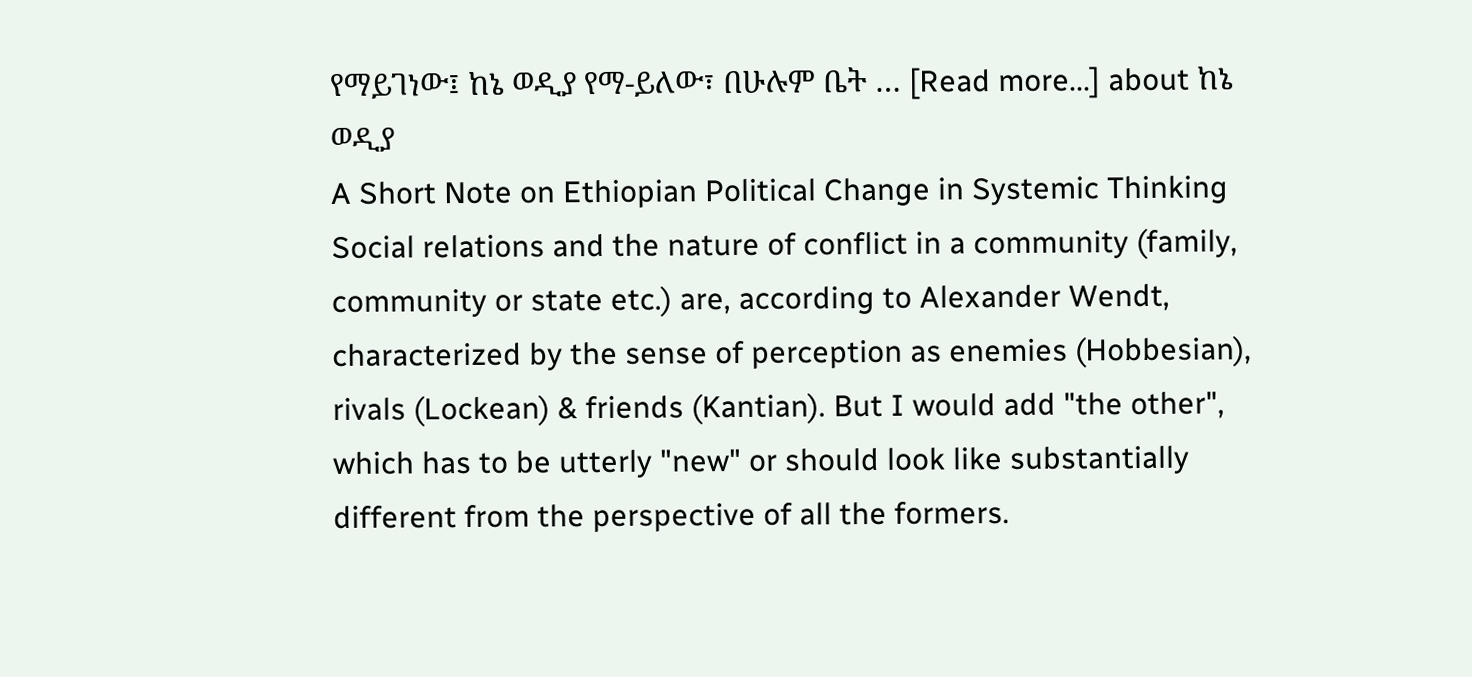የማይገነው፤ ከኔ ወዲያ የማ-ይለው፣ በሁሉም ቤት … [Read more...] about ከኔ ወዲያ
A Short Note on Ethiopian Political Change in Systemic Thinking
Social relations and the nature of conflict in a community (family, community or state etc.) are, according to Alexander Wendt, characterized by the sense of perception as enemies (Hobbesian), rivals (Lockean) & friends (Kantian). But I would add "the other", which has to be utterly "new" or should look like substantially different from the perspective of all the formers.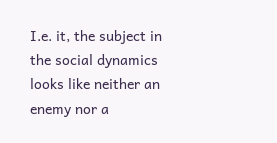I.e. it, the subject in the social dynamics looks like neither an enemy nor a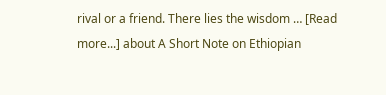rival or a friend. There lies the wisdom … [Read more...] about A Short Note on Ethiopian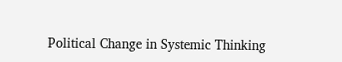Political Change in Systemic Thinking